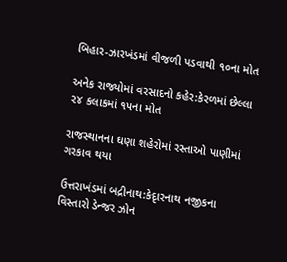બિહાર-ઝારખંડમાં વીજળી પડવાથી ૧૦ના મોત

અનેક રાજ્યોમાં વરસાદનો કહેર:કેરળમાં છેલ્લા ૨૪ કલાકમાં ૧૫ના મોત

રાજસ્થાનના ઘણા શહેરોમાં રસ્તાઓ પાણીમાં ગરકાવ થયા

ઉત્તરાખંડમાં બદ્રીનાથ:કેદૃારનાથ નજીકના વિસ્તારો ડેન્જર ઝોન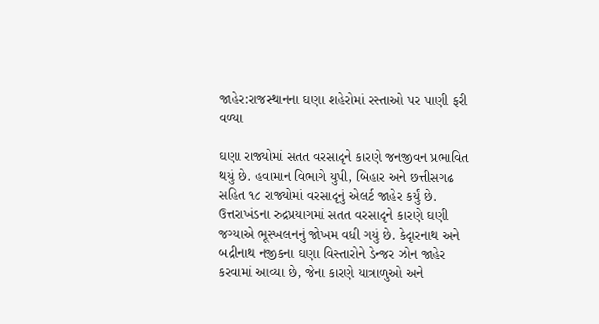જાહેર:રાજસ્થાનના ઘણા શહેરોમાં રસ્તાઓ પર પાણી ફરી વળ્યા

ઘણા રાજ્યોમાં સતત વરસાદૃને કારણે જનજીવન પ્રભાવિત થયું છે. હવામાન વિભાગે યુપી, બિહાર અને છત્તીસગઢ સહિત ૧૮ રાજ્યોમાં વરસાદૃનું એલર્ટ જાહેર કર્યું છે.
ઉત્તરાખંડના રુદ્રપ્રયાગમાં સતત વરસાદૃને કારણે ઘણી જગ્યાએ ભૂસ્ખલનનું જોખમ વધી ગયું છે. કેદૃારનાથ અને બદ્રીનાથ નજીકના ઘણા વિસ્તારોને ડેન્જર ઝોન જાહેર કરવામાં આવ્યા છે, જેના કારણે યાત્રાળુઓ અને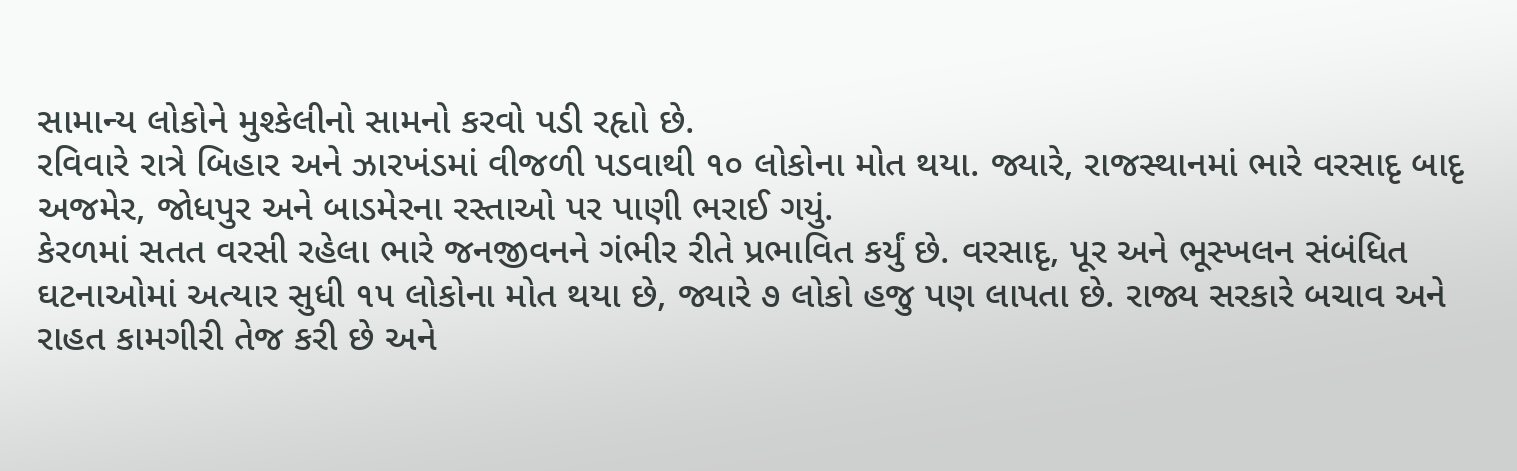સામાન્ય લોકોને મુશ્કેલીનો સામનો કરવો પડી રહૃાો છે.
રવિવારે રાત્રે બિહાર અને ઝારખંડમાં વીજળી પડવાથી ૧૦ લોકોના મોત થયા. જ્યારે, રાજસ્થાનમાં ભારે વરસાદૃ બાદૃ અજમેર, જોધપુર અને બાડમેરના રસ્તાઓ પર પાણી ભરાઈ ગયું.
કેરળમાં સતત વરસી રહેલા ભારે જનજીવનને ગંભીર રીતે પ્રભાવિત કર્યું છે. વરસાદૃ, પૂર અને ભૂસ્ખલન સંબંધિત ઘટનાઓમાં અત્યાર સુધી ૧૫ લોકોના મોત થયા છે, જ્યારે ૭ લોકો હજુ પણ લાપતા છે. રાજ્ય સરકારે બચાવ અને રાહત કામગીરી તેજ કરી છે અને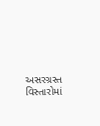અસરગ્રસ્ત વિસ્તારોમાં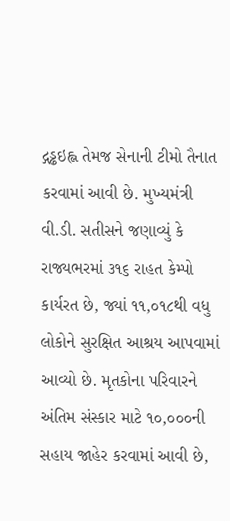દ્ગડ્ઢઇહ્લ તેમજ સેનાની ટીમો તૈનાત કરવામાં આવી છે. મુખ્યમંત્રી વી.ડી. સતીસને જણાવ્યું કે રાજ્યભરમાં ૩૧૬ રાહત કેમ્પો કાર્યરત છે, જ્યાં ૧૧,૦૧૮થી વધુ લોકોને સુરક્ષિત આશ્રય આપવામાં આવ્યો છે. મૃતકોના પરિવારને અંતિમ સંસ્કાર માટે ૧૦,૦૦૦ની સહાય જાહેર કરવામાં આવી છે,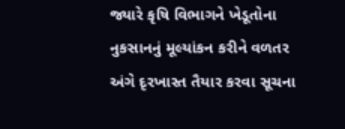જ્યારે કૃષિ વિભાગને ખેડૂતોના નુકસાનનું મૂલ્યાંકન કરીને વળતર અંગે દૃરખાસ્ત તૈયાર કરવા સૂચના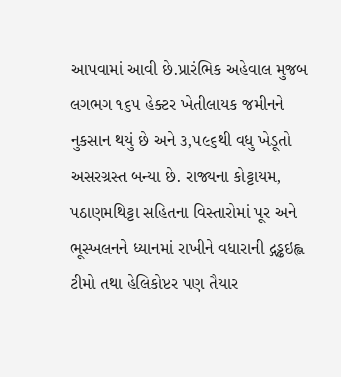આપવામાં આવી છે.પ્રારંભિક અહેવાલ મુજબ લગભગ ૧૬૫ હેક્ટર ખેતીલાયક જમીનને નુકસાન થયું છે અને ૩,૫૯૬થી વધુ ખેડૂતો અસરગ્રસ્ત બન્યા છે. રાજ્યના કોટ્ટાયમ, પઠાણમથિટ્ટા સહિતના વિસ્તારોમાં પૂર અને ભૂસ્ખલનને ધ્યાનમાં રાખીને વધારાની દ્ગડ્ઢઇહ્લ ટીમો તથા હેલિકોપ્ટર પણ તૈયાર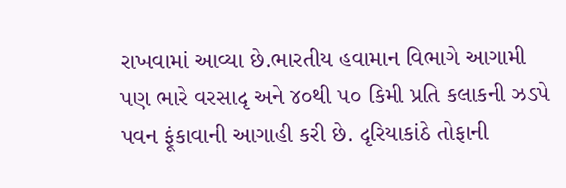રાખવામાં આવ્યા છે.ભારતીય હવામાન વિભાગે આગામી પણ ભારે વરસાદૃ અને ૪૦થી ૫૦ કિમી પ્રતિ કલાકની ઝડપે પવન ફૂંકાવાની આગાહી કરી છે. દૃરિયાકાંઠે તોફાની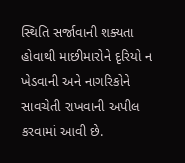સ્થિતિ સર્જાવાની શક્યતા હોવાથી માછીમારોને દૃરિયો ન ખેડવાની અને નાગરિકોને સાવચેતી રાખવાની અપીલ કરવામાં આવી છે.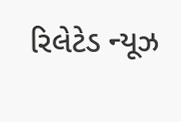રિલેટેડ ન્યૂઝ